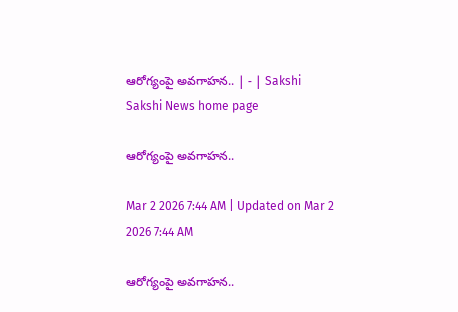ఆరోగ్యంపై అవగాహన.. | - | Sakshi
Sakshi News home page

ఆరోగ్యంపై అవగాహన..

Mar 2 2026 7:44 AM | Updated on Mar 2 2026 7:44 AM

ఆరోగ్యంపై అవగాహన..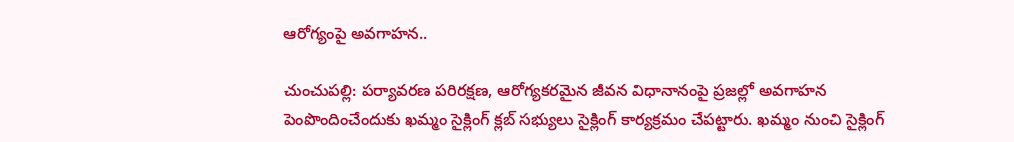ఆరోగ్యంపై అవగాహన..

చుంచుపల్లి: పర్యావరణ పరిరక్షణ, ఆరోగ్యకరమైన జీవన విధానానంపై ప్రజల్లో అవగాహన పెంపొందించేందుకు ఖమ్మం సైక్లింగ్‌ క్లబ్‌ సభ్యులు సైక్లింగ్‌ కార్యక్రమం చేపట్టారు. ఖమ్మం నుంచి సైక్లింగ్‌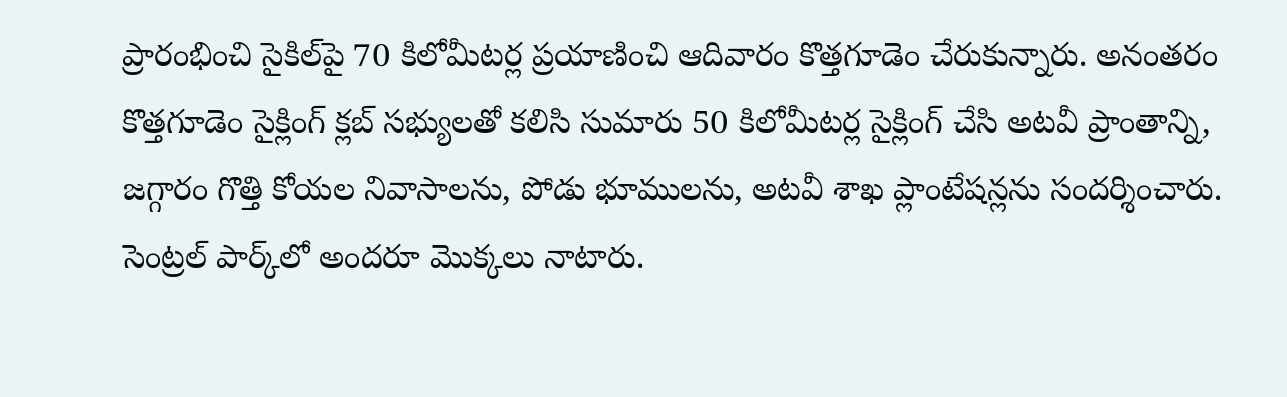ప్రారంభించి సైకిల్‌పై 70 కిలోమీటర్ల ప్రయాణించి ఆదివారం కొత్తగూడెం చేరుకున్నారు. అనంతరం కొత్తగూడెం సైక్లింగ్‌ క్లబ్‌ సభ్యులతో కలిసి సుమారు 50 కిలోమీటర్ల సైక్లింగ్‌ చేసి అటవీ ప్రాంతాన్ని, జగ్గారం గొత్తి కోయల నివాసాలను, పోడు భూములను, అటవీ శాఖ ప్లాంటేషన్లను సందర్శించారు. సెంట్రల్‌ పార్క్‌లో అందరూ మొక్కలు నాటారు.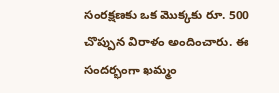సంరక్షణకు ఒక మొక్కకు రూ. 500 చొప్పున విరాళం అందించారు. ఈ సందర్భంగా ఖమ్మం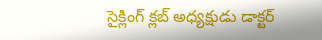సైక్లింగ్‌ క్లబ్‌ అధ్యక్షుడు డాక్టర్‌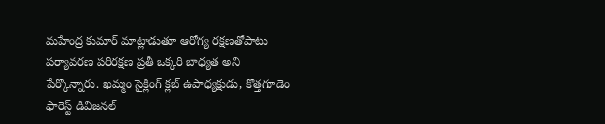మహేంద్ర కుమార్‌ మాట్లాడుతూ ఆరోగ్య రక్షణతోపాటు పర్యావరణ పరిరక్షణ ప్రతీ ఒక్కరి బాధ్యత అని పేర్కొన్నారు. ఖమ్మం సైక్లింగ్‌ క్లబ్‌ ఉపాధ్యక్షుడు, కొత్తగూడెం ఫారెస్ట్‌ డివిజనల్‌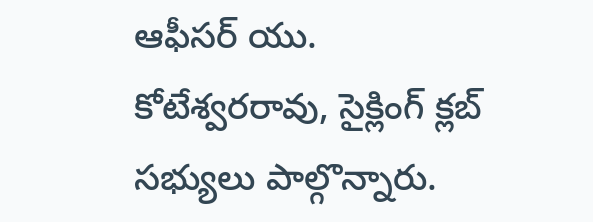ఆఫీసర్‌ యు. కోటేశ్వరరావు, సైక్లింగ్‌ క్లబ్‌ సభ్యులు పాల్గొన్నారు.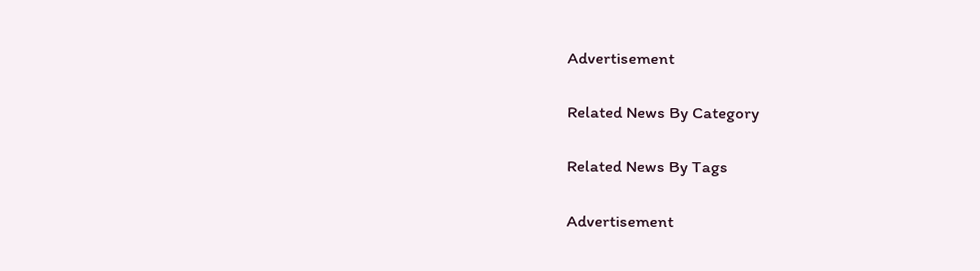Advertisement

Related News By Category

Related News By Tags

Advertisement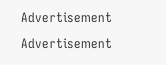Advertisement
Advertisement